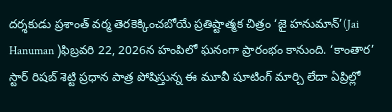దర్శకుడు ప్రశాంత్ వర్మ తెరకెక్కించబోయే ప్రతిష్టాత్మక చిత్రం ‘జై హనుమాన్’(Jai Hanuman )ఫిబ్రవరి 22, 2026న హంపిలో ఘనంగా ప్రారంభం కానుంది. ‘కాంతార’ స్టార్ రిషబ్ శెట్టి ప్రధాన పాత్ర పోషిస్తున్న ఈ మూవీ షూటింగ్ మార్చి లేదా ఏప్రిల్లో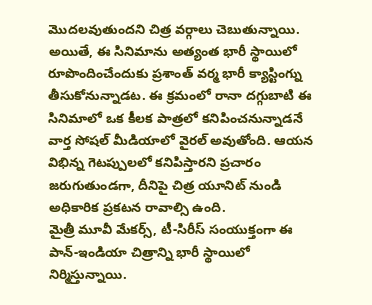మొదలవుతుందని చిత్ర వర్గాలు చెబుతున్నాయి.
అయితే, ఈ సినిమాను అత్యంత భారీ స్థాయిలో రూపొందించేందుకు ప్రశాంత్ వర్మ భారీ క్యాస్టింగ్ను తీసుకోనున్నాడట. ఈ క్రమంలో రానా దగ్గుబాటి ఈ సినిమాలో ఒక కీలక పాత్రలో కనిపించనున్నాడనే వార్త సోషల్ మీడియాలో వైరల్ అవుతోంది. ఆయన విభిన్న గెటప్పులలో కనిపిస్తారని ప్రచారం జరుగుతుండగా, దీనిపై చిత్ర యూనిట్ నుండి అధికారిక ప్రకటన రావాల్సి ఉంది.
మైత్రీ మూవీ మేకర్స్, టీ-సిరీస్ సంయుక్తంగా ఈ పాన్-ఇండియా చిత్రాన్ని భారీ స్థాయిలో నిర్మిస్తున్నాయి.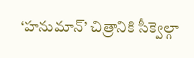‘హనుమాన్’ చిత్రానికి సీక్వెల్గా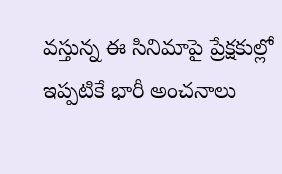వస్తున్న ఈ సినిమాపై ప్రేక్షకుల్లో ఇప్పటికే భారీ అంచనాలు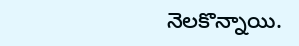నెలకొన్నాయి.